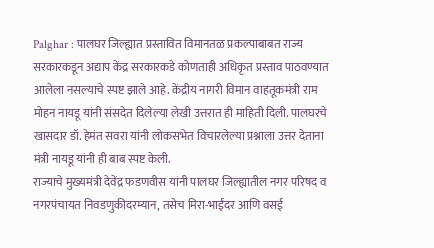Palghar : पालघर जिल्ह्यात प्रस्तावित विमानतळ प्रकल्पाबाबत राज्य सरकारकडून अद्याप केंद्र सरकारकडे कोणताही अधिकृत प्रस्ताव पाठवण्यात आलेला नसल्याचे स्पष्ट झाले आहे. केंद्रीय नागरी विमान वाहतूकमंत्री राम मोहन नायडू यांनी संसदेत दिलेल्या लेखी उत्तरात ही माहिती दिली. पालघरचे खासदार डॉ. हेमंत सवरा यांनी लोकसभेत विचारलेल्या प्रश्नाला उत्तर देताना मंत्री नायडू यांनी ही बाब स्पष्ट केली.
राज्याचे मुख्यमंत्री देवेंद्र फडणवीस यांनी पालघर जिल्ह्यातील नगर परिषद व नगरपंचायत निवडणुकीदरम्यान, तसेच मिरा-भाईंदर आणि वसई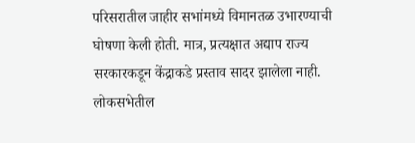परिसरातील जाहीर सभांमध्ये विमानतळ उभारण्याची घोषणा केली होती. मात्र, प्रत्यक्षात अद्याप राज्य सरकारकडून केंद्राकडे प्रस्ताव सादर झालेला नाही. लोकसभेतील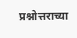प्रश्नोत्तराच्या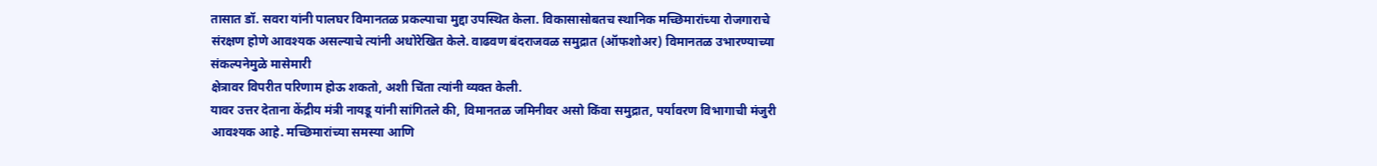तासात डॉ. सवरा यांनी पालघर विमानतळ प्रकल्पाचा मुद्दा उपस्थित केला. विकासासोबतच स्थानिक मच्छिमारांच्या रोजगाराचे संरक्षण होणे आवश्यक असल्याचे त्यांनी अधोरेखित केले. वाढवण बंदराजवळ समुद्रात (ऑफशोअर) विमानतळ उभारण्याच्या संकल्पनेमुळे मासेमारी
क्षेत्रावर विपरीत परिणाम होऊ शकतो, अशी चिंता त्यांनी व्यक्त केली.
यावर उत्तर देताना केंद्रीय मंत्री नायडू यांनी सांगितले की, विमानतळ जमिनीवर असो किंवा समुद्रात, पर्यावरण विभागाची मंजुरी आवश्यक आहे. मच्छिमारांच्या समस्या आणि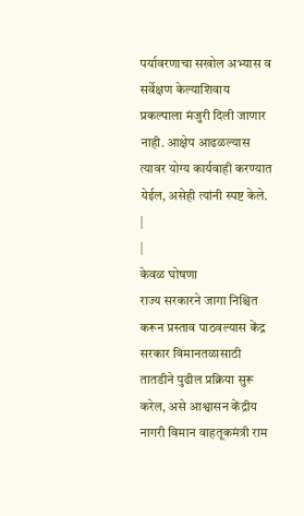पर्यावरणाचा सखोल अभ्यास व सर्वेक्षण केल्याशिवाय प्रकल्पाला मंजुरी दिली जाणार नाही. आक्षेप आढळल्यास त्यावर योग्य कार्यवाही करण्यात येईल, असेही त्यांनी स्पष्ट केले.
|
|
केवळ घोषणा
राज्य सरकारने जागा निश्चित करून प्रस्ताव पाठवल्यास केंद्र सरकार विमानतळासाठी तातडीने पुढील प्रक्रिया सुरू करेल, असे आश्वासन केंद्रीय नागरी विमान वाहतूकमंत्री राम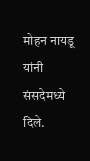मोहन नायडू यांनी संसदेमध्ये दिले.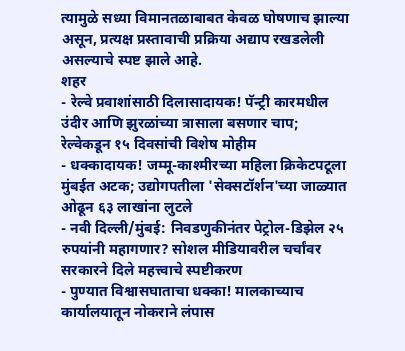त्यामुळे सध्या विमानतळाबाबत केवळ घोषणाच झाल्या असून, प्रत्यक्ष प्रस्तावाची प्रक्रिया अद्याप रखडलेली असल्याचे स्पष्ट झाले आहे.
शहर
- रेल्वे प्रवाशांसाठी दिलासादायक! पॅन्ट्री कारमधील उंदीर आणि झुरळांच्या त्रासाला बसणार चाप; रेल्वेकडून १५ दिवसांची विशेष मोहीम
- धक्कादायक! जम्मू-काश्मीरच्या महिला क्रिकेटपटूला मुंबईत अटक; उद्योगपतीला 'सेक्सटॉर्शन'च्या जाळ्यात ओढून ६३ लाखांना लुटले
- नवी दिल्ली/मुंबई: निवडणुकीनंतर पेट्रोल-डिझेल २५ रुपयांनी महागणार? सोशल मीडियावरील चर्चांवर सरकारने दिले महत्त्वाचे स्पष्टीकरण
- पुण्यात विश्वासघाताचा धक्का! मालकाच्याच कार्यालयातून नोकराने लंपास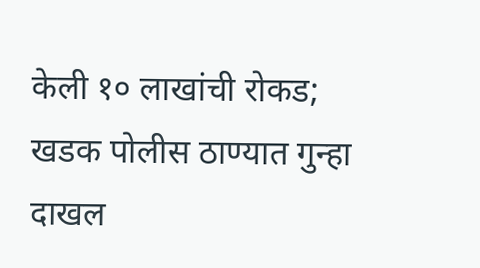केली १० लाखांची रोकड; खडक पोलीस ठाण्यात गुन्हा दाखल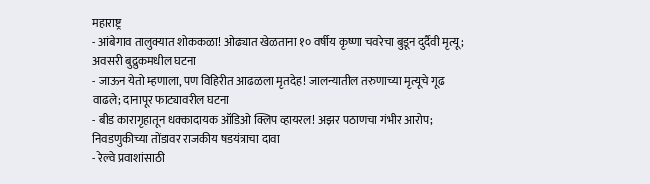महाराष्ट्र
- आंबेगाव तालुक्यात शोककळा! ओढ्यात खेळताना १० वर्षीय कृष्णा चवरेचा बुडून दुर्दैवी मृत्यू; अवसरी बुद्रुकमधील घटना
- जाऊन येतो म्हणाला, पण विहिरीत आढळला मृतदेह! जालन्यातील तरुणाच्या मृत्यूचे गूढ वाढले; दानापूर फाट्यावरील घटना
- बीड कारागृहातून धक्कादायक ऑडिओ क्लिप व्हायरल! अझर पठाणचा गंभीर आरोप; निवडणुकीच्या तोंडावर राजकीय षडयंत्राचा दावा
- रेल्वे प्रवाशांसाठी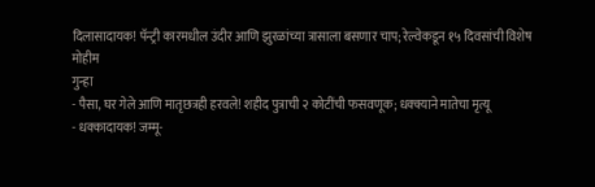दिलासादायक! पॅन्ट्री कारमधील उंदीर आणि झुरळांच्या त्रासाला बसणार चाप; रेल्वेकडून १५ दिवसांची विशेष मोहीम
गुन्हा
- पैसा, घर गेले आणि मातृछत्रही हरवले! शहीद पुत्राची २ कोटींची फसवणूक; धक्क्याने मातेचा मृत्यू
- धक्कादायक! जम्मू-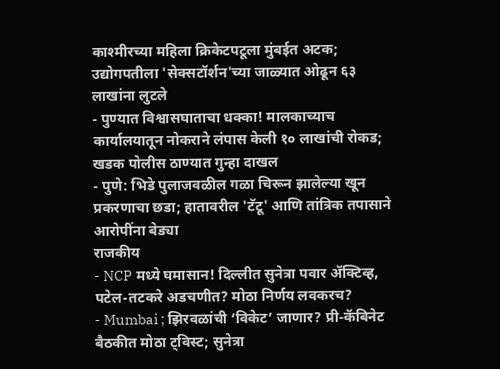काश्मीरच्या महिला क्रिकेटपटूला मुंबईत अटक; उद्योगपतीला 'सेक्सटॉर्शन'च्या जाळ्यात ओढून ६३ लाखांना लुटले
- पुण्यात विश्वासघाताचा धक्का! मालकाच्याच कार्यालयातून नोकराने लंपास केली १० लाखांची रोकड; खडक पोलीस ठाण्यात गुन्हा दाखल
- पुणे: भिडे पुलाजवळील गळा चिरून झालेल्या खून प्रकरणाचा छडा; हातावरील 'टॅटू' आणि तांत्रिक तपासाने आरोपींना बेड्या
राजकीय
- NCP मध्ये घमासान! दिल्लीत सुनेत्रा पवार ॲक्टिव्ह, पटेल-तटकरे अडचणीत? मोठा निर्णय लवकरच?
- Mumbai ; झिरवळांची ‘विकेट’ जाणार? प्री-कॅबिनेट बैठकीत मोठा ट्विस्ट; सुनेत्रा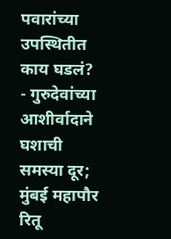पवारांच्या उपस्थितीत काय घडलं?
- गुरुदेवांच्या आशीर्वादाने घशाची समस्या दूर; मुंबई महापौर रितू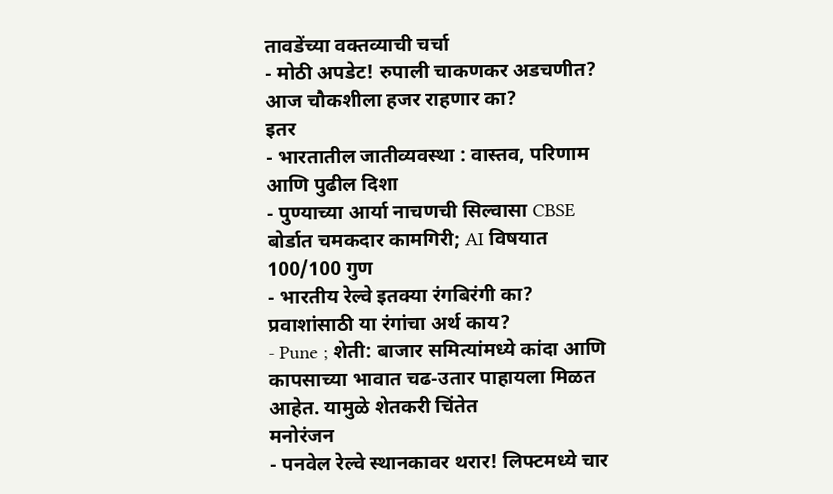तावडेंच्या वक्तव्याची चर्चा
- मोठी अपडेट! रुपाली चाकणकर अडचणीत? आज चौकशीला हजर राहणार का?
इतर
- भारतातील जातीव्यवस्था : वास्तव, परिणाम आणि पुढील दिशा
- पुण्याच्या आर्या नाचणची सिल्वासा CBSE बोर्डात चमकदार कामगिरी; AI विषयात 100/100 गुण
- भारतीय रेल्वे इतक्या रंगबिरंगी का? प्रवाशांसाठी या रंगांचा अर्थ काय?
- Pune ; शेती: बाजार समित्यांमध्ये कांदा आणि कापसाच्या भावात चढ-उतार पाहायला मिळत आहेत. यामुळे शेतकरी चिंतेत
मनोरंजन
- पनवेल रेल्वे स्थानकावर थरार! लिफ्टमध्ये चार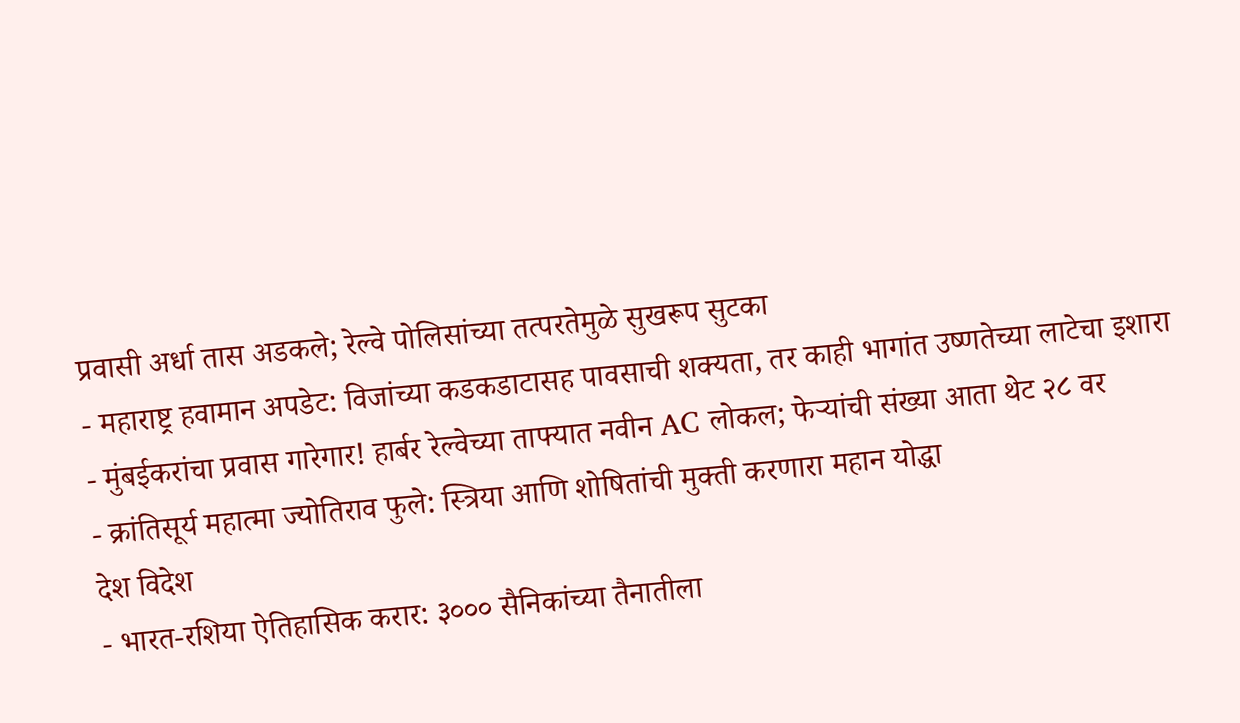प्रवासी अर्धा तास अडकले; रेल्वे पोलिसांच्या तत्परतेमुळे सुखरूप सुटका
- महाराष्ट्र हवामान अपडेट: विजांच्या कडकडाटासह पावसाची शक्यता, तर काही भागांत उष्णतेच्या लाटेचा इशारा
- मुंबईकरांचा प्रवास गारेगार! हार्बर रेल्वेच्या ताफ्यात नवीन AC लोकल; फेऱ्यांची संख्या आता थेट २८ वर
- क्रांतिसूर्य महात्मा ज्योतिराव फुले: स्त्रिया आणि शोषितांची मुक्ती करणारा महान योद्धा
देश विदेश
- भारत-रशिया ऐतिहासिक करार: ३००० सैनिकांच्या तैनातीला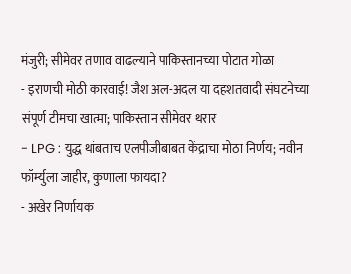मंजुरी; सीमेवर तणाव वाढल्याने पाकिस्तानच्या पोटात गोळा
- इराणची मोठी कारवाई! जैश अल-अदल या दहशतवादी संघटनेच्या संपूर्ण टीमचा खात्मा; पाकिस्तान सीमेवर थरार
- LPG : युद्ध थांबताच एलपीजीबाबत केंद्राचा मोठा निर्णय; नवीन फॉर्म्युला जाहीर, कुणाला फायदा?
- अखेर निर्णायक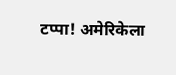टप्पा! अमेरिकेला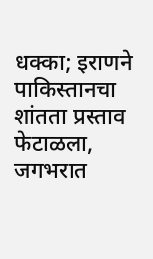धक्का; इराणने पाकिस्तानचा शांतता प्रस्ताव फेटाळला, जगभरात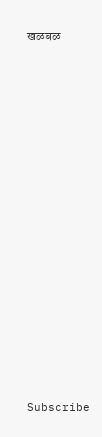खळबळ

























Subscribe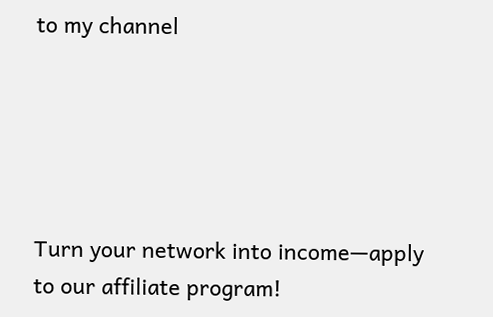to my channel





Turn your network into income—apply to our affiliate program!